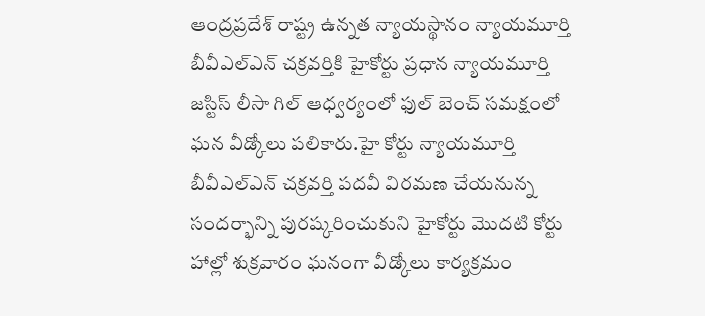ఆంద్రప్రదేశ్ రాష్ట్ర ఉన్నత న్యాయస్థానం న్యాయమూర్తి బీవీఎల్ఎన్ చక్రవర్తికి హైకోర్టు ప్రధాన న్యాయమూర్తి జస్టిస్ లీసా గిల్ ఆధ్వర్యంలో ఫుల్ బెంచ్ సమక్షంలో ఘన వీడ్కోలు పలికారు.హై కోర్టు న్యాయమూర్తి బీవీఎల్ఎన్ చక్రవర్తి పదవీ విరమణ చేయనున్న సందర్భాన్ని పురష్కరించుకుని హైకోర్టు మొదటి కోర్టు హాల్లో శుక్రవారం ఘనంగా వీడ్కోలు కార్యక్రమం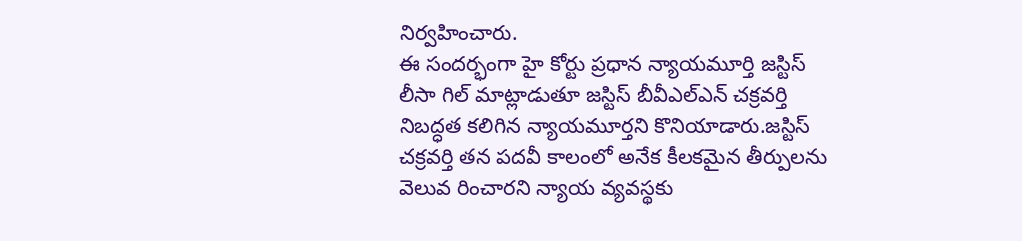నిర్వహించారు.
ఈ సందర్భంగా హై కోర్టు ప్రధాన న్యాయమూర్తి జస్టిస్ లీసా గిల్ మాట్లాడుతూ జస్టిస్ బీవీఎల్ఎన్ చక్రవర్తి నిబద్ధత కలిగిన న్యాయమూర్తని కొనియాడారు.జస్టిస్ చక్రవర్తి తన పదవీ కాలంలో అనేక కీలకమైన తీర్పులను వెలువ రించారని న్యాయ వ్యవస్థకు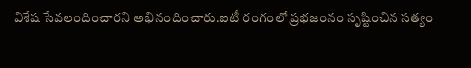విశేష సేవలందించారని అభినందించారు.ఐటీ రంగంలో ప్రభజంనం సృష్టించిన సత్యం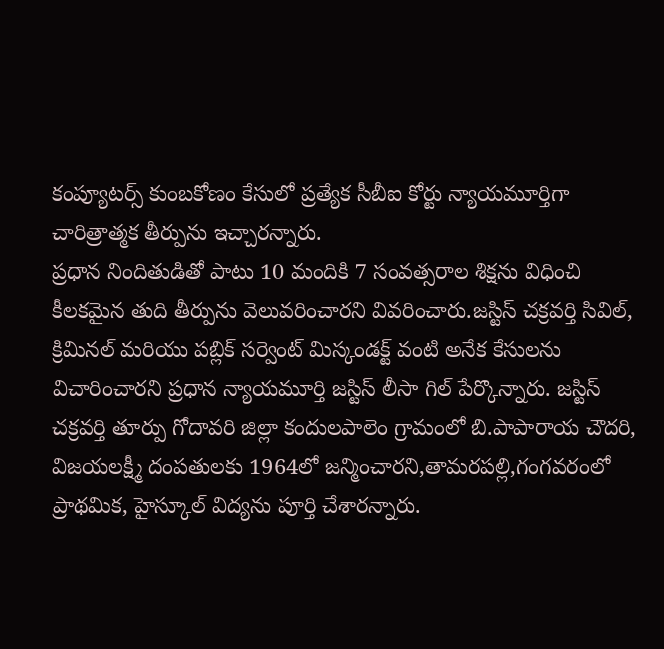కంప్యూటర్స్ కుంబకోణం కేసులో ప్రత్యేక సీబీఐ కోర్టు న్యాయమూర్తిగా చారిత్రాత్మక తీర్పును ఇచ్చారన్నారు.
ప్రధాన నిందితుడితో పాటు 10 మందికి 7 సంవత్సరాల శిక్షను విధించి కీలకమైన తుది తీర్పును వెలువరించారని వివరించారు.జస్టిస్ చక్రవర్తి సివిల్, క్రిమినల్ మరియు పబ్లిక్ సర్వెంట్ మిస్కండక్ట్ వంటి అనేక కేసులను విచారించారని ప్రధాన న్యాయమూర్తి జస్టిస్ లీసా గిల్ పేర్కొన్నారు. జస్టిస్ చక్రవర్తి తూర్పు గోదావరి జిల్లా కందులపాలెం గ్రామంలో బి.పాపారాయ చౌదరి, విజయలక్ష్మీ దంపతులకు 1964లో జన్మించారని,తామరపల్లి,గంగవరంలో ప్రాథమిక, హైస్కూల్ విద్యను పూర్తి చేశారన్నారు.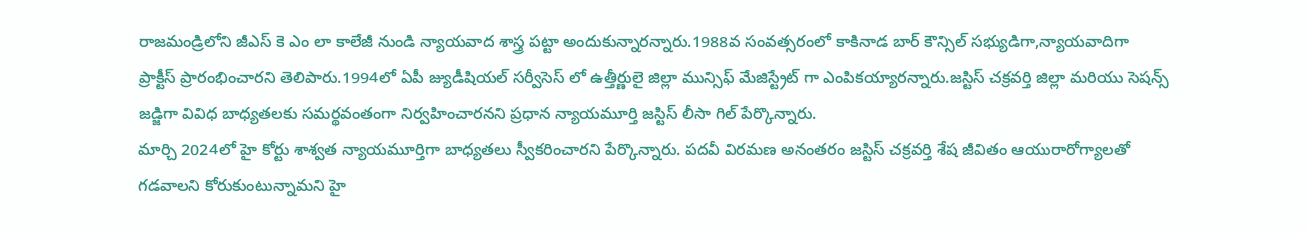రాజమండ్రిలోని జీఎస్ కె ఎం లా కాలేజీ నుండి న్యాయవాద శాస్త్ర పట్టా అందుకున్నారన్నారు.1988వ సంవత్సరంలో కాకినాడ బార్ కౌన్సిల్ సభ్యుడిగా,న్యాయవాదిగా ప్రాక్టీస్ ప్రారంభించారని తెలిపారు.1994లో ఏపీ జ్యుడీషియల్ సర్వీసెస్ లో ఉత్తీర్ణులై జిల్లా మున్సిఫ్ మేజిస్ట్రేట్ గా ఎంపికయ్యారన్నారు.జస్టిస్ చక్రవర్తి జిల్లా మరియు సెషన్స్ జడ్జిగా వివిధ బాధ్యతలకు సమర్థవంతంగా నిర్వహించారనని ప్రధాన న్యాయమూర్తి జస్టిస్ లీసా గిల్ పేర్కొన్నారు.
మార్చి 2024లో హై కోర్టు శాశ్వత న్యాయమూర్తిగా బాధ్యతలు స్వీకరించారని పేర్కొన్నారు. పదవీ విరమణ అనంతరం జస్టిస్ చక్రవర్తి శేష జీవితం ఆయురారోగ్యాలతో గడవాలని కోరుకుంటున్నామని హై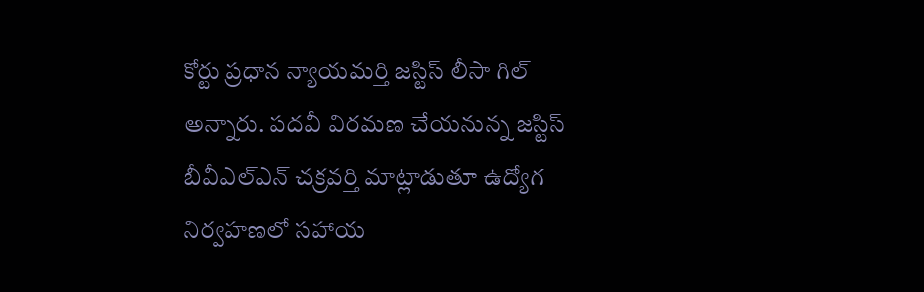కోర్టు ప్రధాన న్యాయమర్తి జస్టిస్ లీసా గిల్ అన్నారు. పదవీ విరమణ చేయనున్న జస్టిస్ బీవీఎల్ఎన్ చక్రవర్తి మాట్లాడుతూ ఉద్యోగ నిర్వహణలో సహాయ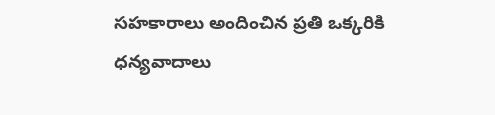సహకారాలు అందించిన ప్రతి ఒక్కరికి ధన్యవాదాలు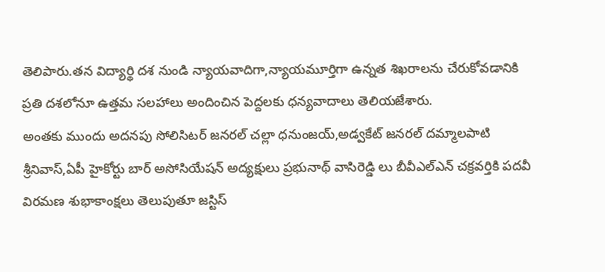తెలిపారు.తన విద్యార్థి దశ నుండి న్యాయవాదిగా,న్యాయమూర్తిగా ఉన్నత శిఖరాలను చేరుకోవడానికి ప్రతి దశలోనూ ఉత్తమ సలహాలు అందించిన పెద్దలకు ధన్యవాదాలు తెలియజేశారు.
అంతకు ముందు అదనపు సోలిసిటర్ జనరల్ చల్లా ధనుంజయ్,అడ్వకేట్ జనరల్ దమ్మాలపాటి శ్రీనివాస్,ఏపీ హైకోర్టు బార్ అసోసియేషన్ అద్యక్షులు ప్రభునాథ్ వాసిరెడ్డి లు బీవీఎల్ఎన్ చక్రవర్తికి పదవీ విరమణ శుభాకాంక్షలు తెలుపుతూ జస్టిస్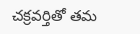చక్రవర్తితో తమ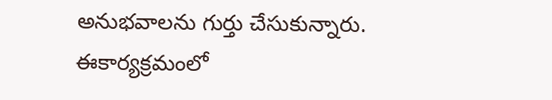అనుభవాలను గుర్తు చేసుకున్నారు. ఈకార్యక్రమంలో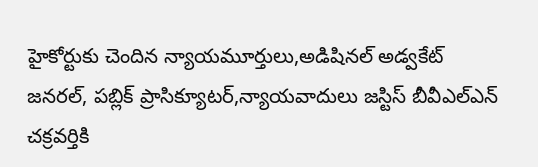హైకోర్టుకు చెందిన న్యాయమూర్తులు,అడిషినల్ అడ్వకేట్ జనరల్, పబ్లిక్ ప్రాసిక్యూటర్,న్యాయవాదులు జస్టిస్ బీవీఎల్ఎన్ చక్రవర్తికి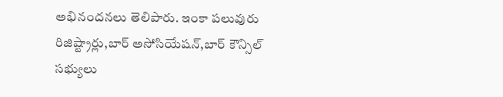అభినందనలు తెలిపారు. ఇంకా పలువురు రిజిష్ట్రార్లు,బార్ అసోసియేషన్,బార్ కౌన్సిల్ సభ్యులు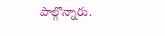పాల్గొన్నారు.